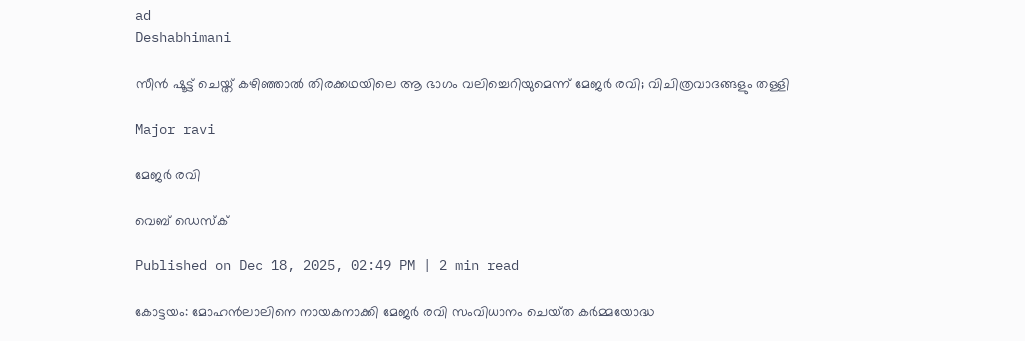ad
Deshabhimani

സീൻ ഷൂട്ട് ചെയ്ത് കഴിഞ്ഞാൽ തിരക്കഥയിലെ ആ ഭാഗം വലിച്ചെറിയുമെന്ന് മേജർ രവി; വിചിത്രവാദങ്ങളും തള്ളി

Major ravi

മേജർ രവി

വെബ് ഡെസ്ക്

Published on Dec 18, 2025, 02:49 PM | 2 min read

കോട്ടയം: മോഹൻലാലിനെ നായകനാക്കി മേജർ രവി സംവിധാനം ചെയ്‌ത കർമ്മയോദ്ധ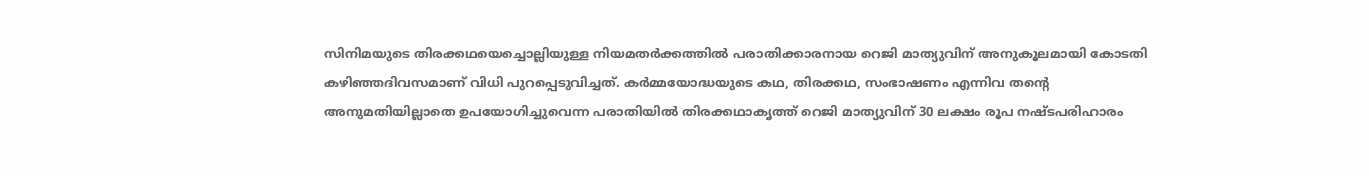സിനിമയുടെ തിരക്കഥയെച്ചൊല്ലിയുള്ള നിയമതര്‍ക്കത്തില്‍ പരാതിക്കാരനായ റെജി മാത്യുവിന് അനുകൂലമായി കോടതി കഴിഞ്ഞദിവസമാണ് വിധി പുറപ്പെടുവിച്ചത്. കർമ്മയോദ്ധയുടെ കഥ, തിരക്കഥ, സംഭാഷണം എന്നിവ തന്റെ അനുമതിയില്ലാതെ ഉപയോഗിച്ചുവെന്ന പരാതിയിൽ തിരക്കഥാകൃത്ത് റെജി മാത്യുവിന് 30 ലക്ഷം രൂപ നഷ്ടപരിഹാരം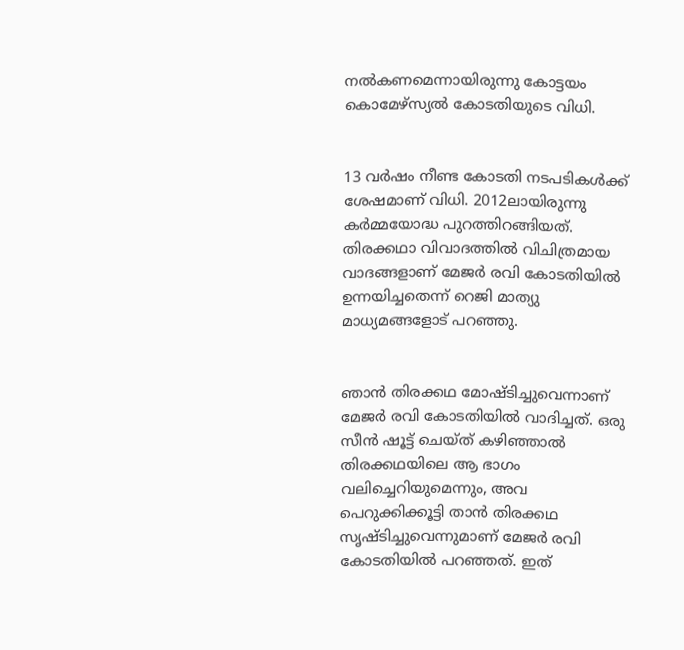നൽകണമെന്നായിരുന്നു കോട്ടയം കൊമേഴ്സ്യൽ കോടതിയുടെ വിധി.


13 വര്‍ഷം നീണ്ട കോടതി നടപടികള്‍ക്ക് ശേഷമാണ് വിധി. 2012ലായിരുന്നു കർമ്മയോദ്ധ പുറത്തിറങ്ങിയത്. തിരക്കഥാ വിവാദത്തിൽ വിചിത്രമായ വാദങ്ങളാണ് മേജർ രവി കോടതിയിൽ ഉന്നയിച്ചതെന്ന് റെജി മാത്യു മാധ്യമങ്ങളോട് പറഞ്ഞു.


ഞാൻ തിരക്കഥ മോഷ്ടിച്ചുവെന്നാണ് മേജർ രവി കോടതിയിൽ വാദിച്ചത്. ഒരു സീൻ ഷൂട്ട് ചെയ്ത് കഴിഞ്ഞാൽ തിരക്കഥയിലെ ആ ഭാഗം വലിച്ചെറിയുമെന്നും, അവ പെറുക്കിക്കൂട്ടി താൻ തിരക്കഥ സൃഷ്ടിച്ചുവെന്നുമാണ് മേജർ രവി കോടതിയിൽ പറഞ്ഞത്. ഇത്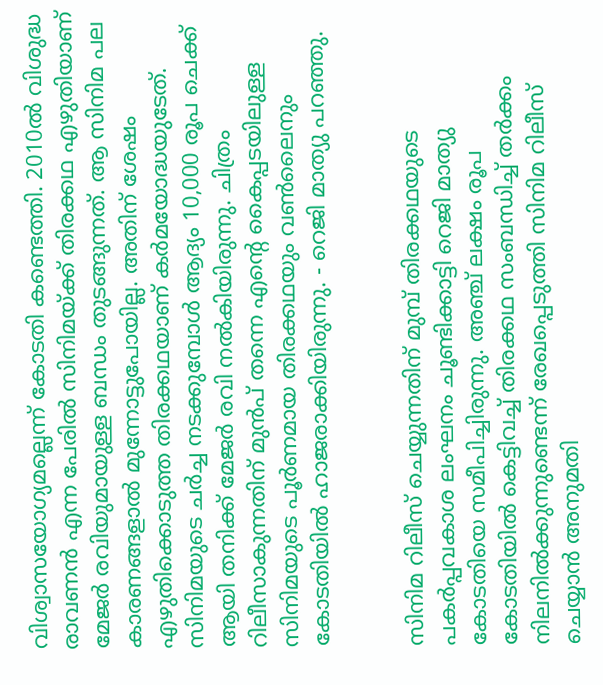വിശ്വാസയോഗ്യമല്ലെന്ന് കോടതി കണ്ടെത്തി. 2010ൽ വിശുദ്ധ രാവണൻ എന്ന പേരിൽ സിനിമയ്ക്ക് തിരക്കഥ എഴുതിയാണ് മേജർ രവിയുമായുള്ള ബന്ധം തുടങ്ങുന്നത്. ആ സിനിമ പല കാരണങ്ങളാൽ മുന്നോട്ടുപോയില്ല. അതിന് ശേഷം എഴുതിക്കൊടുത്ത തിരക്കഥയാണ് കർമയോദ്ധയുടേത്. സിനിമയുടെ ചർച്ച നടക്കുമ്പോൾ ആദ്യം 10,000 രൂപ ചെക്ക് ആയി തനിക്ക് മേജർ രവി നൽകിയിരുന്നു. ചിത്രം റിലീസാകുന്നതിന് മുൻപ് തന്നെ എന്റെ കൈപ്പടയിലുള്ള സിനിമയുടെ പൂർണമായ തിരക്കഥയും വൺലൈനും കോടതിയിൽ ഹാജരാക്കിയിരുന്നു. - റെജി മാത്യു പറഞ്ഞു.


സിനിമ റിലീസ് ചെയ്യുന്നതിന് മുമ്പ് തിരക്കഥയുടെ പകർപ്പവകാശ ലംഘനം ചൂണ്ടിക്കാട്ടി റെജി മാത്യു കോടതിയെ സമീപിച്ചിരുന്നു. അഞ്ച് ലക്ഷം രൂപ കോടതിയിൽ കെട്ടിവച്ച്‌ തിരക്കഥ സംബന്ധിച്ച് തർക്കം നിലനിൽക്കുന്നുണ്ടെന്ന് രേഖപ്പെടുത്തി സിനിമ റിലീസ് ചെയ്യാൻ അനുമതി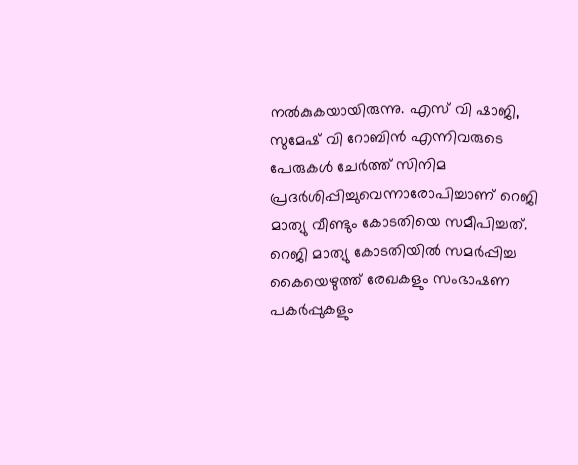നൽകുകയായിരുന്നു. എസ്‌ വി ഷാജി, സുമേഷ് വി റോബിൻ എന്നിവരുടെ പേരുകൾ ചേർത്ത് സിനിമ പ്രദർശിപ്പിച്ചുവെന്നാരോപിച്ചാണ് റെജി മാത്യു വീണ്ടും കോടതിയെ സമീപിച്ചത്. റെജി മാത്യു കോടതിയിൽ സമർപ്പിച്ച കൈയെഴുത്ത്‌ രേഖകളും സംഭാഷണ പകർപ്പുകളും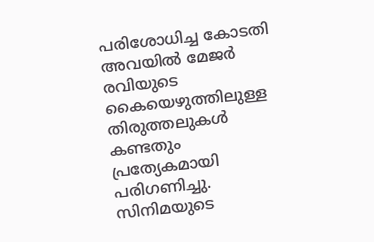പരിശോധിച്ച കോടതി അവയിൽ മേജർ രവിയുടെ കൈയെഴുത്തിലുള്ള തിരുത്തലുകൾ കണ്ടതും പ്രത്യേകമായി പരിഗണിച്ചു. സിനിമയുടെ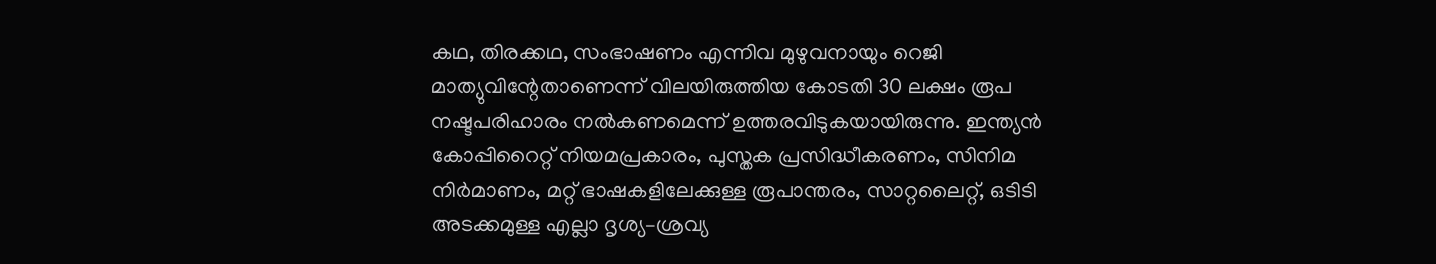കഥ, തിരക്കഥ, സംഭാഷണം എന്നിവ മുഴുവനായും റെജി മാത്യുവിന്റേതാണെന്ന് വിലയിരുത്തിയ കോടതി 30 ലക്ഷം രൂപ നഷ്ടപരിഹാരം നൽകണമെന്ന് ഉത്തരവിടുകയായിരുന്നു. ഇന്ത്യൻ കോപ്പിറൈറ്റ് നിയമപ്രകാരം, പുസ്തക പ്രസിദ്ധീകരണം, സിനിമ നിർമാണം, മറ്റ് ഭാഷകളിലേക്കുള്ള രൂപാന്തരം, സാറ്റലൈറ്റ്, ഒടിടി അടക്കമുള്ള എല്ലാ ദൃശ്യ–ശ്രവ്യ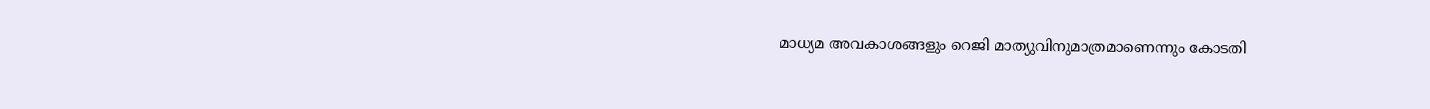മാധ്യമ അവകാശങ്ങളും റെജി മാത്യുവിനുമാത്രമാണെന്നും കോടതി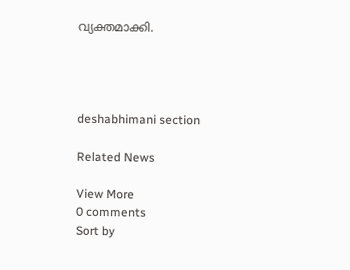വ്യക്തമാക്കി.




deshabhimani section

Related News

View More
0 comments
Sort by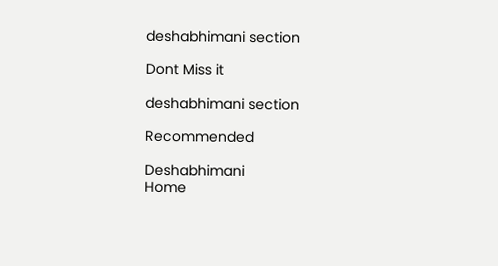deshabhimani section

Dont Miss it

deshabhimani section

Recommended

Deshabhimani
Home